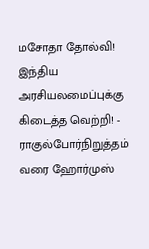மசோதா தோல்வி! இந்திய அரசியலமைப்புக்கு கிடைத்த வெற்றி! - ராகுல்போர்நிறுத்தம் வரை ஹோர்முஸ்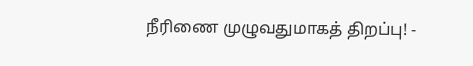நீரிணை முழுவதுமாகத் திறப்பு! -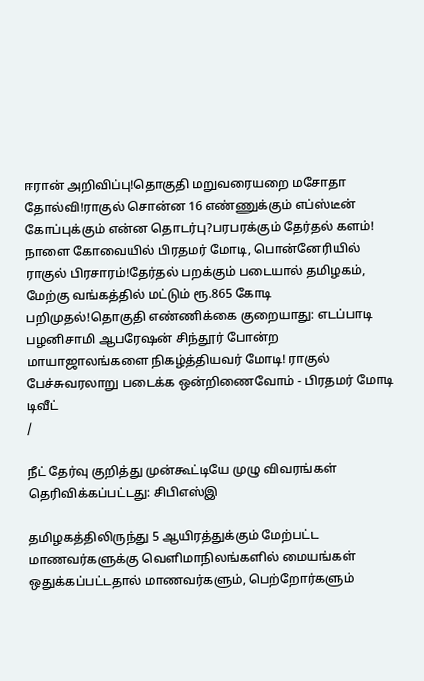ஈரான் அறிவிப்பு!தொகுதி மறுவரையறை மசோதா தோல்வி!ராகுல் சொன்ன 16 எண்ணுக்கும் எப்ஸ்டீன் கோப்புக்கும் என்ன தொடர்பு?பரபரக்கும் தேர்தல் களம்! நாளை கோவையில் பிரதமர் மோடி, பொன்னேரியில் ராகுல் பிரசாரம்!தேர்தல் பறக்கும் படையால் தமிழகம், மேற்கு வங்கத்தில் மட்டும் ரூ.865 கோடி பறிமுதல்!தொகுதி எண்ணிக்கை குறையாது: எடப்பாடி பழனிசாமி ஆபரேஷன் சிந்தூர் போன்ற மாயாஜாலங்களை நிகழ்த்தியவர் மோடி! ராகுல் பேச்சுவரலாறு படைக்க ஒன்றிணைவோம் - பிரதமர் மோடி டிவீட்
/

நீட் தேர்வு குறித்து முன்கூட்டியே முழு விவரங்கள் தெரிவிக்கப்பட்டது: சிபிஎஸ்இ

தமிழகத்திலிருந்து 5 ஆயிரத்துக்கும் மேற்பட்ட மாணவர்களுக்கு வெளிமாநிலங்களில் மையங்கள் ஒதுக்கப்பட்டதால் மாணவர்களும், பெற்றோர்களும்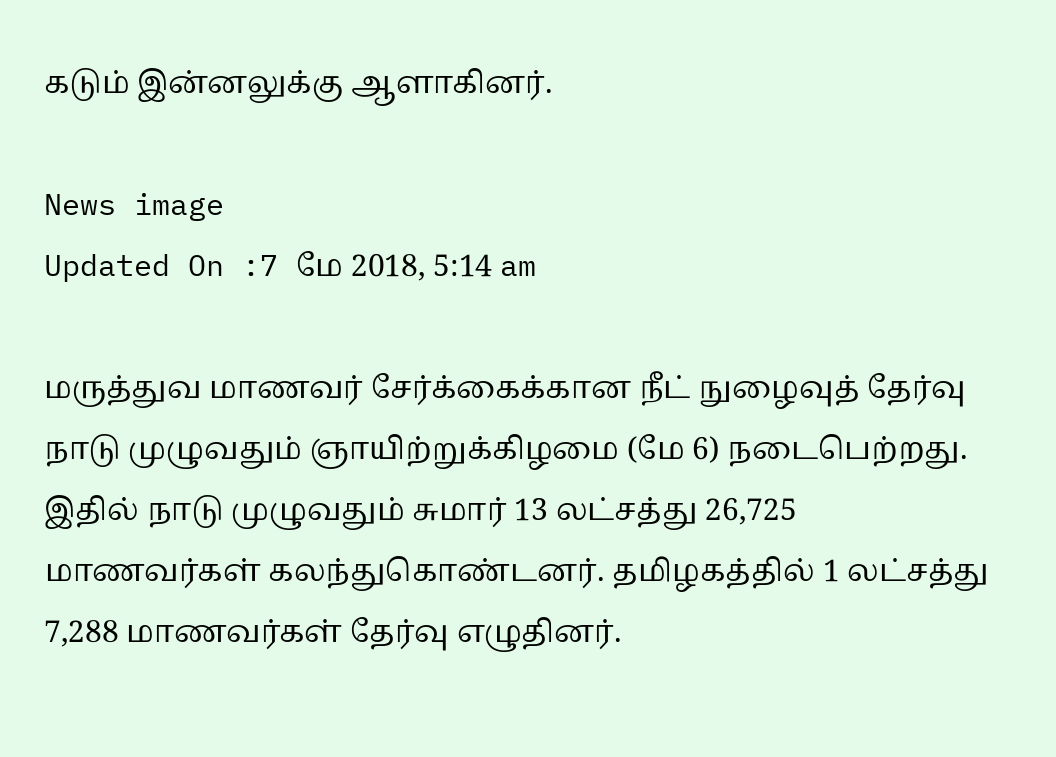கடும் இன்னலுக்கு ஆளாகினர்.

News image
Updated On :7 மே 2018, 5:14 am

மருத்துவ மாணவர் சேர்க்கைக்கான நீட் நுழைவுத் தேர்வு நாடு முழுவதும் ஞாயிற்றுக்கிழமை (மே 6) நடைபெற்றது. இதில் நாடு முழுவதும் சுமார் 13 லட்சத்து 26,725 மாணவர்கள் கலந்துகொண்டனர். தமிழகத்தில் 1 லட்சத்து 7,288 மாணவர்கள் தேர்வு எழுதினர்.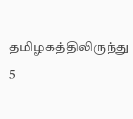தமிழகத்திலிருந்து 5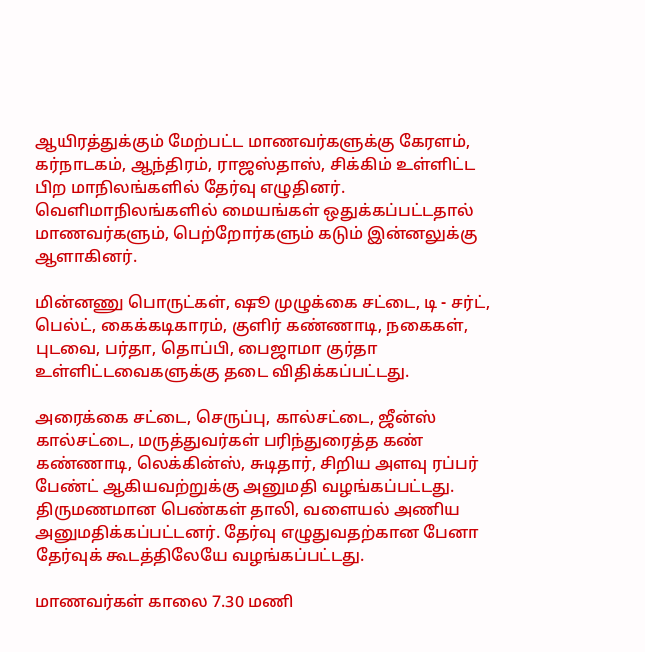ஆயிரத்துக்கும் மேற்பட்ட மாணவர்களுக்கு கேரளம், கர்நாடகம், ஆந்திரம், ராஜஸ்தாஸ், சிக்கிம் உள்ளிட்ட பிற மாநிலங்களில் தேர்வு எழுதினர். வெளிமாநிலங்களில் மையங்கள் ஒதுக்கப்பட்டதால் மாணவர்களும், பெற்றோர்களும் கடும் இன்னலுக்கு ஆளாகினர்.

மின்னணு பொருட்கள், ஷூ முழுக்கை சட்டை, டி - சர்ட், பெல்ட், கைக்கடிகாரம், குளிர் கண்ணாடி, நகைகள், புடவை, பர்தா, தொப்பி, பைஜாமா குர்தா உள்ளிட்டவைகளுக்கு தடை விதிக்கப்பட்டது.

அரைக்கை சட்டை, செருப்பு, கால்சட்டை, ஜீன்ஸ் கால்சட்டை, மருத்துவர்கள் பரிந்துரைத்த கண் கண்ணாடி, லெக்கின்ஸ், சுடிதார், சிறிய அளவு ரப்பர் பேண்ட் ஆகியவற்றுக்கு அனுமதி வழங்கப்பட்டது. திருமணமான பெண்கள் தாலி, வளையல் அணிய அனுமதிக்கப்பட்டனர். தேர்வு எழுதுவதற்கான பேனா தேர்வுக் கூடத்திலேயே வழங்கப்பட்டது.

மாணவர்கள் காலை 7.30 மணி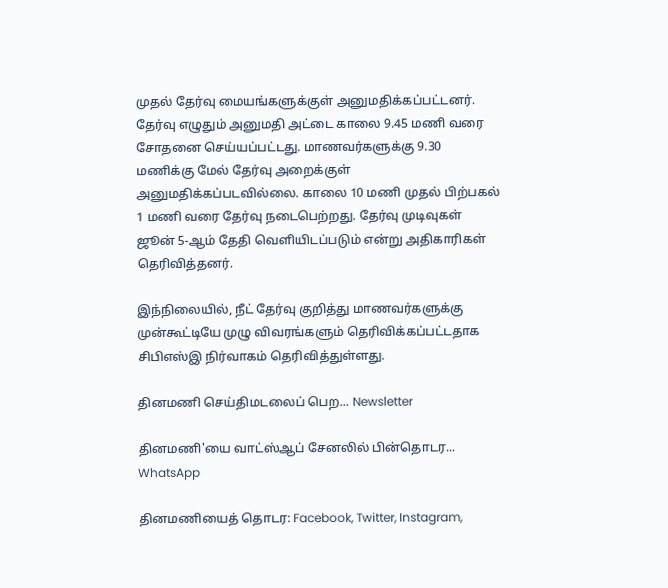முதல் தேர்வு மையங்களுக்குள் அனுமதிக்கப்பட்டனர். தேர்வு எழுதும் அனுமதி அட்டை காலை 9.45 மணி வரை சோதனை செய்யப்பட்டது. மாணவர்களுக்கு 9.30 மணிக்கு மேல் தேர்வு அறைக்குள் அனுமதிக்கப்படவில்லை. காலை 10 மணி முதல் பிற்பகல் 1 மணி வரை தேர்வு நடைபெற்றது. தேர்வு முடிவுகள் ஜூன் 5-ஆம் தேதி வெளியிடப்படும் என்று அதிகாரிகள் தெரிவித்தனர்.

இந்நிலையில், நீட் தேர்வு குறித்து மாணவர்களுக்கு முன்கூட்டியே முழு விவரங்களும் தெரிவிக்கப்பட்டதாக சிபிஎஸ்இ நிர்வாகம் தெரிவித்துள்ளது.

தினமணி செய்திமடலைப் பெற... Newsletter

தினமணி'யை வாட்ஸ்ஆப் சேனலில் பின்தொடர... WhatsApp

தினமணியைத் தொடர: Facebook, Twitter, Instagram,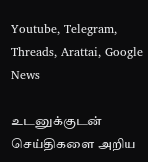Youtube, Telegram, Threads, Arattai, Google News

உடனுக்குடன் செய்திகளை அறிய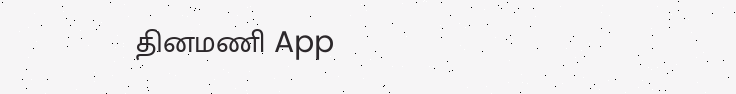தினமணி App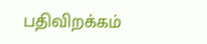பதிவிறக்கம்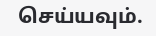செய்யவும்.